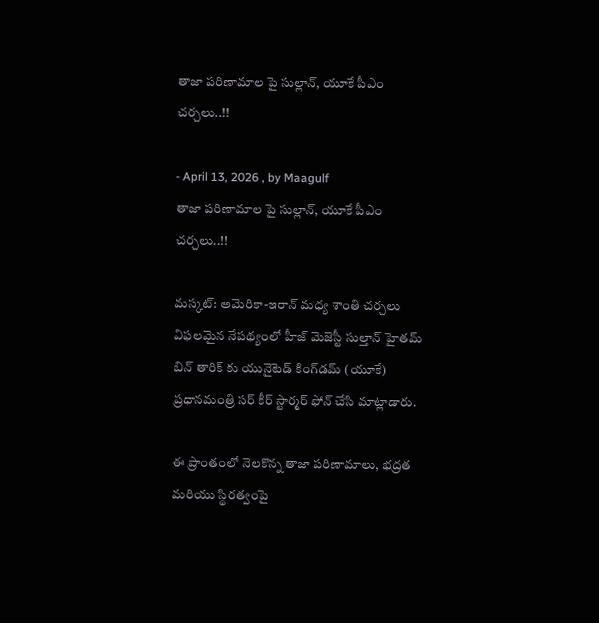తాజా పరిణామాల పై సుల్లాన్, యూకే పీఎం చర్చలు..!!

- April 13, 2026 , by Maagulf
తాజా పరిణామాల పై సుల్లాన్, యూకే పీఎం చర్చలు..!!

మస్కట్: అమెరికా-ఇరాన్ మధ్య శాంతి చర్చలు విఫలమైన నేపథ్యంలో హీజ్ మెజెస్టీ సుల్తాన్ హైతమ్ బిన్ తారిక్ కు యునైటెడ్ కింగ్‌డమ్ (యూకే) ప్రధానమంత్రి సర్ కీర్ స్టార్మర్ ఫోన్ చేసి మాట్లాడారు.

ఈ ప్రాంతంలో నెలకొన్న తాజా పరిణామాలు, భద్రత మరియు స్థిరత్వంపై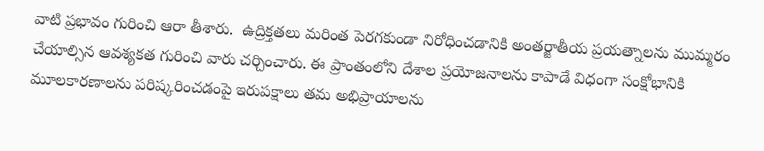వాటి ప్రభావం గురించి ఆరా తీశారు.  ఉద్రిక్తతలు మరింత పెరగకుండా నిరోధించడానికి అంతర్జాతీయ ప్రయత్నాలను ముమ్మరం చేయాల్సిన ఆవశ్యకత గురించి వారు చర్చించారు. ఈ ప్రాంతంలోని దేశాల ప్రయోజనాలను కాపాడే విధంగా సంక్షోభానికి మూలకారణాలను పరిష్కరించడంపై ఇరుపక్షాలు తమ అభిప్రాయాలను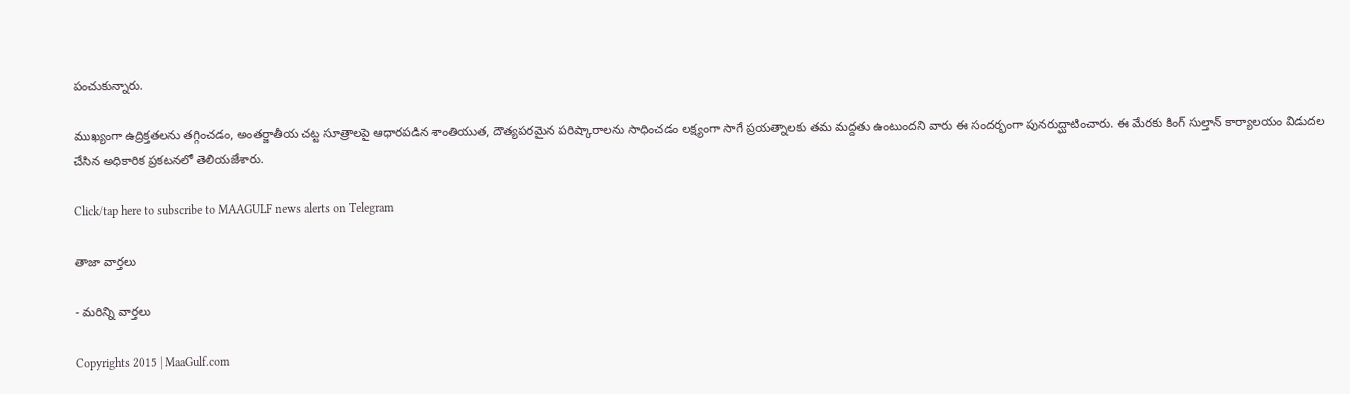పంచుకున్నారు.

ముఖ్యంగా ఉద్రిక్తతలను తగ్గించడం, అంతర్జాతీయ చట్ట సూత్రాలపై ఆధారపడిన శాంతియుత, దౌత్యపరమైన పరిష్కారాలను సాధించడం లక్ష్యంగా సాగే ప్రయత్నాలకు తమ మద్దతు ఉంటుందని వారు ఈ సందర్భంగా పునరుద్ఘాటించారు. ఈ మేరకు కింగ్ సుల్తాన్ కార్యాలయం విడుదల చేసిన అధికారిక ప్రకటనలో తెలియజేశారు.

Click/tap here to subscribe to MAAGULF news alerts on Telegram

తాజా వార్తలు

- మరిన్ని వార్తలు

Copyrights 2015 | MaaGulf.com